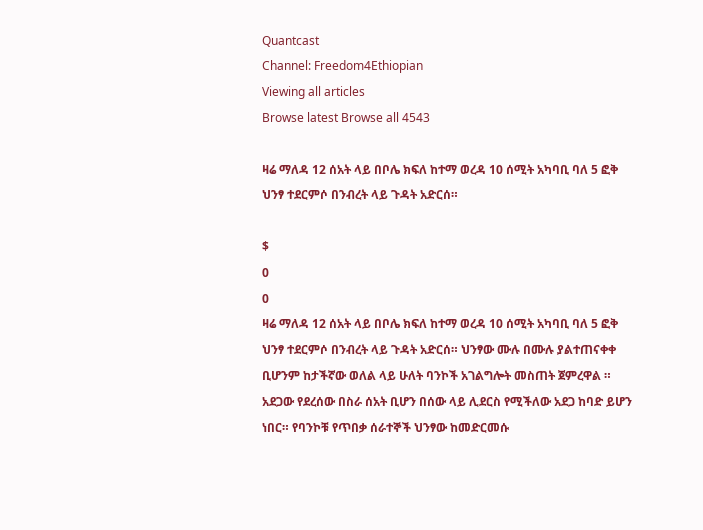Quantcast
Channel: Freedom4Ethiopian
Viewing all articles
Browse latest Browse all 4543

ዛሬ ማለዳ 12 ሰአት ላይ በቦሌ ክፍለ ከተማ ወረዳ 10 ሰሚት አካባቢ ባለ 5 ፎቅ ህንፃ ተደርምሶ በንብረት ላይ ጉዳት አድርሰ።

$
0
0
ዛሬ ማለዳ 12 ሰአት ላይ በቦሌ ክፍለ ከተማ ወረዳ 10 ሰሚት አካባቢ ባለ 5 ፎቅ ህንፃ ተደርምሶ በንብረት ላይ ጉዳት አድርሰ። ህንፃው ሙሉ በሙሉ ያልተጠናቀቀ ቢሆንም ከታችኛው ወለል ላይ ሁለት ባንኮች አገልግሎት መስጠት ጀምረዋል ። አደጋው የደረሰው በስራ ሰአት ቢሆን በሰው ላይ ሊደርስ የሚችለው አደጋ ከባድ ይሆን ነበር። የባንኮቹ የጥበቃ ሰራተኞች ህንፃው ከመድርመሱ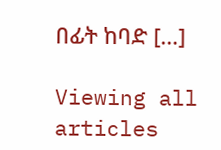በፊት ከባድ […]

Viewing all articles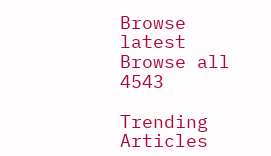Browse latest Browse all 4543

Trending Articles